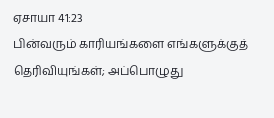ஏசாயா 41:23
பின்வரும் காரியங்களை எங்களுக்குத் தெரிவியுங்கள்; அப்பொழுது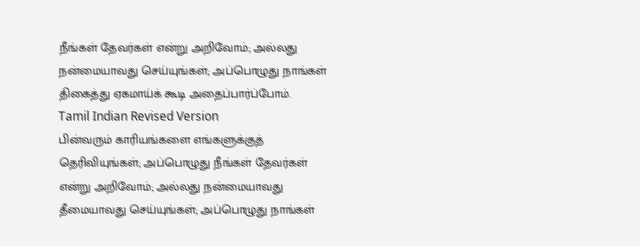நீங்கள் தேவர்கள் என்று அறிவோம்; அல்லது நன்மையாவது செய்யுங்கள்; அப்பொழுது நாங்கள் திகைத்து ஏகமாய்க் கூடி அதைப்பார்ப்போம்.
Tamil Indian Revised Version
பின்வரும் காரியங்களை எங்களுக்குத் தெரிவியுங்கள்; அப்பொழுது நீங்கள் தேவர்கள் என்று அறிவோம்; அல்லது நன்மையாவது தீமையாவது செய்யுங்கள்; அப்பொழுது நாங்கள்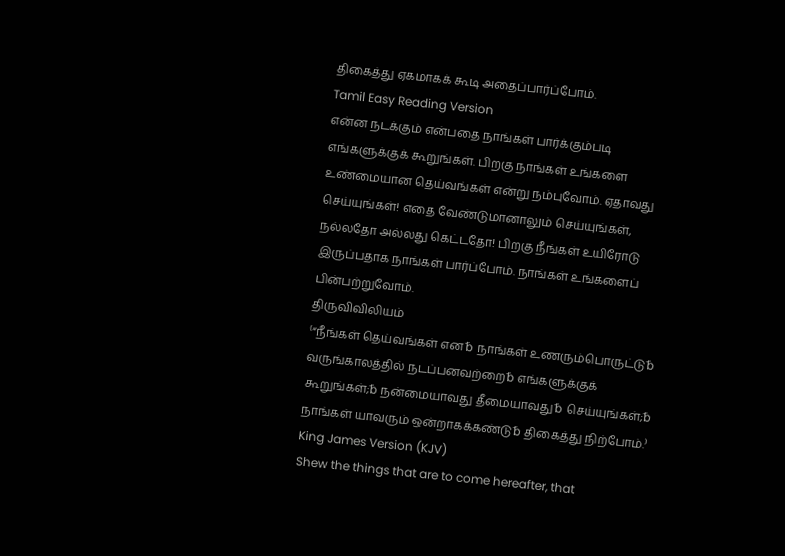திகைத்து ஏகமாகக் கூடி அதைப்பார்ப்போம்.
Tamil Easy Reading Version
என்ன நடக்கும் என்பதை நாங்கள் பார்க்கும்படி எங்களுக்குக் கூறுங்கள். பிறகு நாங்கள் உங்களை உண்மையான தெய்வங்கள் என்று நம்புவோம். ஏதாவது செய்யுங்கள்! எதை வேண்டுமானாலும் செய்யுங்கள், நல்லதோ அல்லது கெட்டதோ! பிறகு நீங்கள் உயிரோடு இருப்பதாக நாங்கள் பார்ப்போம். நாங்கள் உங்களைப் பின்பற்றுவோம்.
திருவிவிலியம்
⁽“நீங்கள் தெய்வங்கள் என␢ நாங்கள் உணரும்பொருட்டு␢ வருங்காலத்தில் நடப்பனவற்றை␢ எங்களுக்குக் கூறுங்கள்;␢ நன்மையாவது தீமையாவது␢ செய்யுங்கள்;␢ நாங்கள் யாவரும் ஒன்றாகக்கண்டு␢ திகைத்து நிற்போம்.⁾
King James Version (KJV)
Shew the things that are to come hereafter, that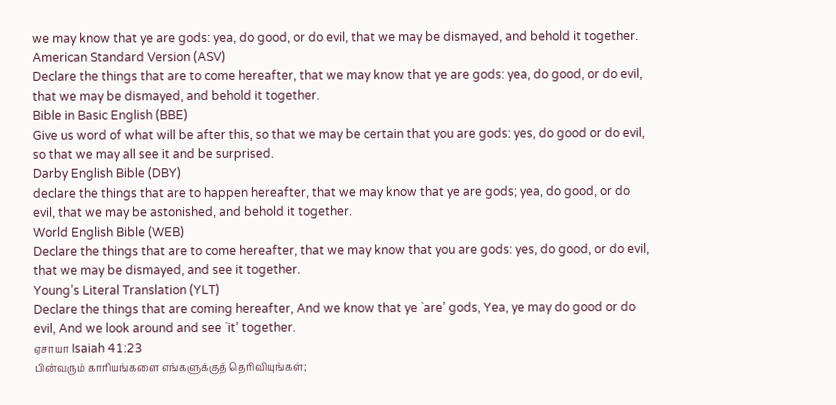we may know that ye are gods: yea, do good, or do evil, that we may be dismayed, and behold it together.
American Standard Version (ASV)
Declare the things that are to come hereafter, that we may know that ye are gods: yea, do good, or do evil, that we may be dismayed, and behold it together.
Bible in Basic English (BBE)
Give us word of what will be after this, so that we may be certain that you are gods: yes, do good or do evil, so that we may all see it and be surprised.
Darby English Bible (DBY)
declare the things that are to happen hereafter, that we may know that ye are gods; yea, do good, or do evil, that we may be astonished, and behold it together.
World English Bible (WEB)
Declare the things that are to come hereafter, that we may know that you are gods: yes, do good, or do evil, that we may be dismayed, and see it together.
Young’s Literal Translation (YLT)
Declare the things that are coming hereafter, And we know that ye `are’ gods, Yea, ye may do good or do evil, And we look around and see `it’ together.
ஏசாயா Isaiah 41:23
பின்வரும் காரியங்களை எங்களுக்குத் தெரிவியுங்கள்;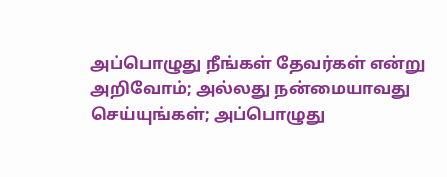அப்பொழுது நீங்கள் தேவர்கள் என்று அறிவோம்; அல்லது நன்மையாவது செய்யுங்கள்; அப்பொழுது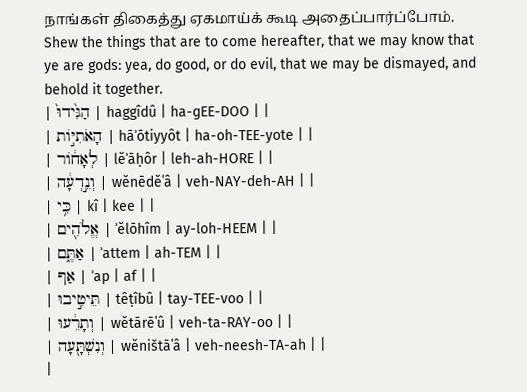நாங்கள் திகைத்து ஏகமாய்க் கூடி அதைப்பார்ப்போம்.
Shew the things that are to come hereafter, that we may know that ye are gods: yea, do good, or do evil, that we may be dismayed, and behold it together.
| הַגִּ֙ידוּ֙ | haggîdû | ha-ɡEE-DOO | |
| הָאֹתִיּ֣וֹת | hāʾōtiyyôt | ha-oh-TEE-yote | |
| לְאָח֔וֹר | lĕʾāḥôr | leh-ah-HORE | |
| וְנֵ֣דְעָ֔ה | wĕnēdĕʿâ | veh-NAY-deh-AH | |
| כִּ֥י | kî | kee | |
| אֱלֹהִ֖ים | ʾĕlōhîm | ay-loh-HEEM | |
| אַתֶּ֑ם | ʾattem | ah-TEM | |
| אַף | ʾap | af | |
| תֵּיטִ֣יבוּ | têṭîbû | tay-TEE-voo | |
| וְתָרֵ֔עוּ | wĕtārēʿû | veh-ta-RAY-oo | |
| וְנִשְׁתָּ֖עָה | wĕništāʿâ | veh-neesh-TA-ah | |
|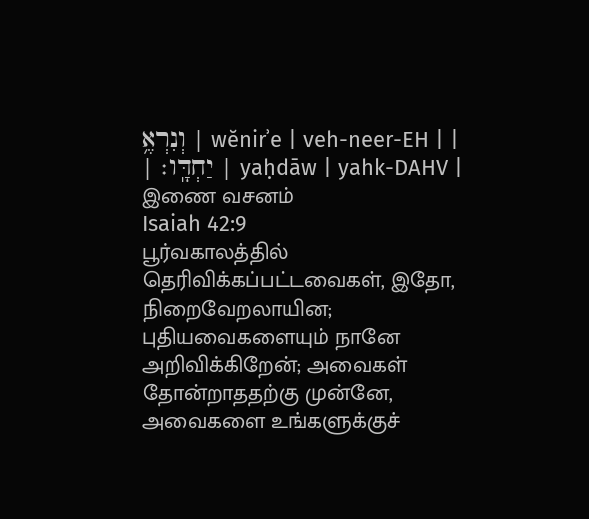וְנִרְאֶ֥ | wĕnirʾe | veh-neer-EH | |
| יַחְדָּֽו׃ | yaḥdāw | yahk-DAHV |
இணை வசனம்
Isaiah 42:9
பூர்வகாலத்தில் தெரிவிக்கப்பட்டவைகள், இதோ, நிறைவேறலாயின; புதியவைகளையும் நானே அறிவிக்கிறேன்; அவைகள் தோன்றாததற்கு முன்னே, அவைகளை உங்களுக்குச்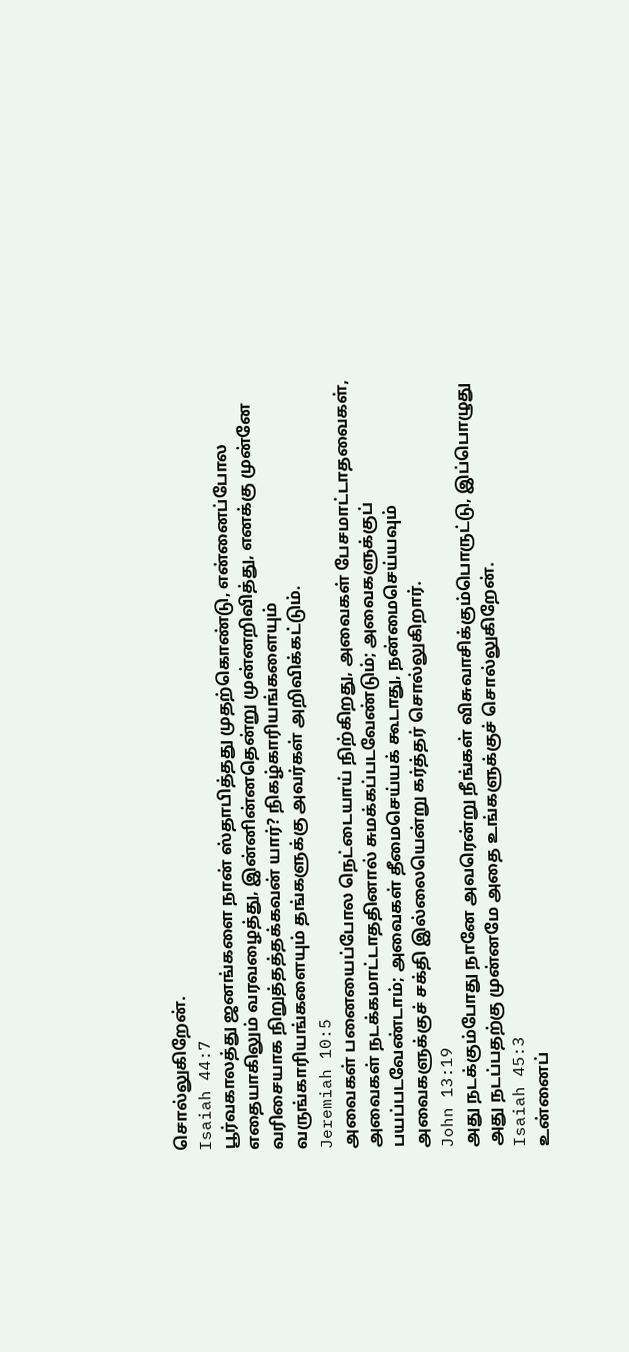சொல்லுகிறேன்.
Isaiah 44:7
பூர்வகாலத்து ஜனங்களை நான் ஸ்தாபித்தது முதற்கொண்டு, என்னைப்போல எதையாகிலும் வரவழைத்து, இன்னின்னதென்று முன்னறிவித்து, எனக்கு முன்னே வரிசையாக நிறுத்தத்தக்கவன் யார்? நிகழ்காரியங்களையும் வருங்காரியங்களையும் தங்களுக்கு அவர்கள் அறிவிக்கட்டும்.
Jeremiah 10:5
அவைகள் பனையைப்போல நெட்டையாய் நிற்கிறது, அவைகள் பேசமாட்டாதவைகள், அவைகள் நடக்கமாட்டாததினால் சுமக்கப்படவேண்டும்; அவைகளுக்குப் பயப்படவேண்டாம்; அவைகள் தீமைசெய்யக் கூடாது, நன்மைசெய்யவும் அவைகளுக்குச் சக்தி இல்லையென்று கர்த்தர் சொல்லுகிறார்.
John 13:19
அது நடக்கும்போது நானே அவரென்று நீங்கள் விசுவாசிக்கும்பொருட்டு, இப்பொழுது அது நடப்பதற்கு முன்னமே அதை உங்களுக்குச் சொல்லுகிறேன்.
Isaiah 45:3
உன்னைப்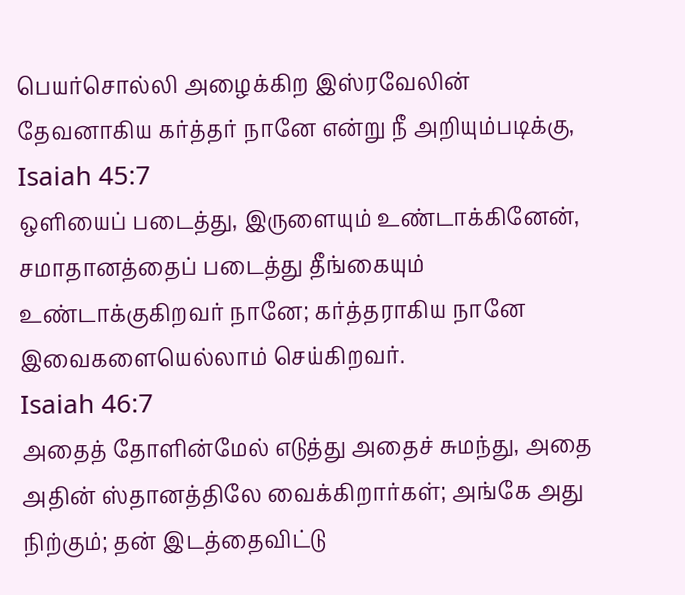பெயர்சொல்லி அழைக்கிற இஸ்ரவேலின் தேவனாகிய கர்த்தர் நானே என்று நீ அறியும்படிக்கு,
Isaiah 45:7
ஒளியைப் படைத்து, இருளையும் உண்டாக்கினேன், சமாதானத்தைப் படைத்து தீங்கையும் உண்டாக்குகிறவர் நானே; கர்த்தராகிய நானே இவைகளையெல்லாம் செய்கிறவர்.
Isaiah 46:7
அதைத் தோளின்மேல் எடுத்து அதைச் சுமந்து, அதை அதின் ஸ்தானத்திலே வைக்கிறார்கள்; அங்கே அது நிற்கும்; தன் இடத்தைவிட்டு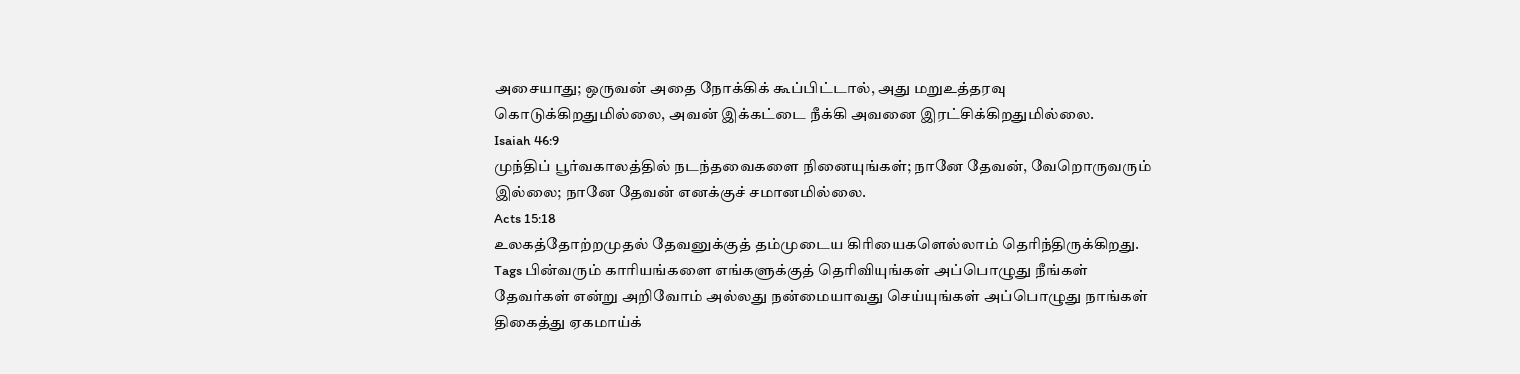அசையாது; ஒருவன் அதை நோக்கிக் கூப்பிட்டால், அது மறுஉத்தரவு கொடுக்கிறதுமில்லை, அவன் இக்கட்டை நீக்கி அவனை இரட்சிக்கிறதுமில்லை.
Isaiah 46:9
முந்திப் பூர்வகாலத்தில் நடந்தவைகளை நினையுங்கள்; நானே தேவன், வேறொருவரும் இல்லை; நானே தேவன் எனக்குச் சமானமில்லை.
Acts 15:18
உலகத்தோற்றமுதல் தேவனுக்குத் தம்முடைய கிரியைகளெல்லாம் தெரிந்திருக்கிறது.
Tags பின்வரும் காரியங்களை எங்களுக்குத் தெரிவியுங்கள் அப்பொழுது நீங்கள் தேவர்கள் என்று அறிவோம் அல்லது நன்மையாவது செய்யுங்கள் அப்பொழுது நாங்கள் திகைத்து ஏகமாய்க்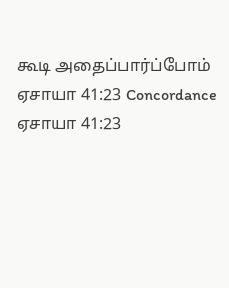கூடி அதைப்பார்ப்போம்
ஏசாயா 41:23 Concordance ஏசாயா 41:23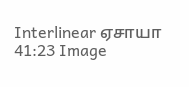Interlinear ஏசாயா 41:23 Image